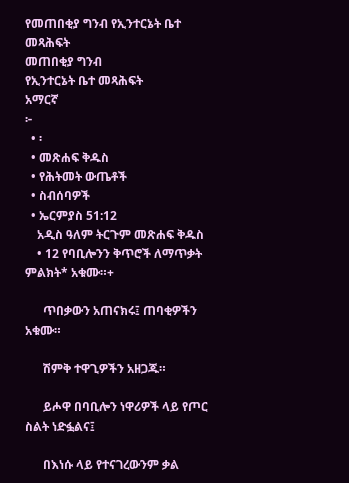የመጠበቂያ ግንብ የኢንተርኔት ቤተ መጻሕፍት
መጠበቂያ ግንብ
የኢንተርኔት ቤተ መጻሕፍት
አማርኛ
፦
  • ፡
  • መጽሐፍ ቅዱስ
  • የሕትመት ውጤቶች
  • ስብሰባዎች
  • ኤርምያስ 51:12
    አዲስ ዓለም ትርጉም መጽሐፍ ቅዱስ
    • 12 የባቢሎንን ቅጥሮች ለማጥቃት ምልክት* አቁሙ።+

      ጥበቃውን አጠናክሩ፤ ጠባቂዎችን አቁሙ።

      ሽምቅ ተዋጊዎችን አዘጋጁ።

      ይሖዋ በባቢሎን ነዋሪዎች ላይ የጦር ስልት ነድፏልና፤

      በእነሱ ላይ የተናገረውንም ቃል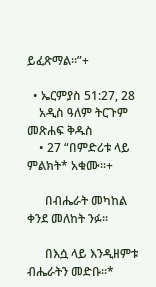ይፈጽማል።”+

  • ኤርምያስ 51:27, 28
    አዲስ ዓለም ትርጉም መጽሐፍ ቅዱስ
    • 27 “በምድሪቱ ላይ ምልክት* አቁሙ።+

      በብሔራት መካከል ቀንደ መለከት ንፉ።

      በእሷ ላይ እንዲዘምቱ ብሔራትን መድቡ።*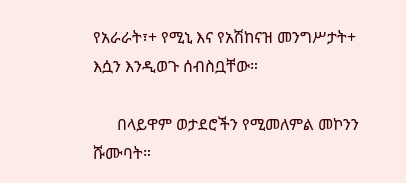የአራራት፣+ የሚኒ እና የአሽከናዝ መንግሥታት+ እሷን እንዲወጉ ሰብስቧቸው።

      በላይዋም ወታደሮችን የሚመለምል መኮንን ሹሙባት።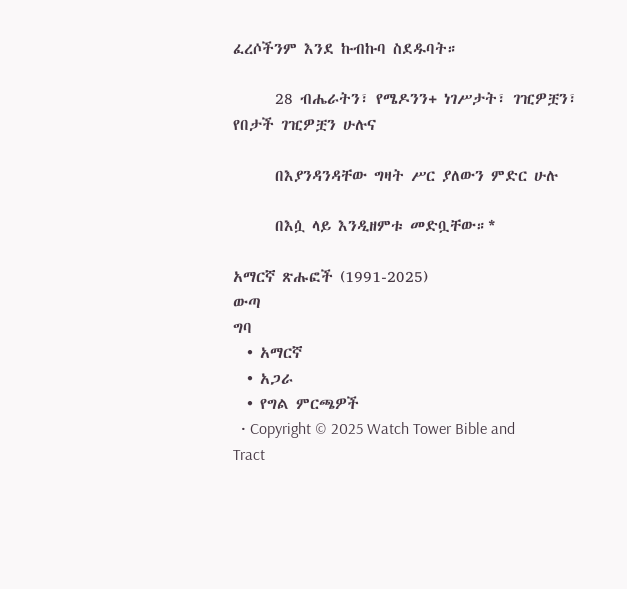ፈረሶችንም እንደ ኩብኩባ ስደዱባት።

      28 ብሔራትን፣ የሜዶንን+ ነገሥታት፣ ገዢዎቿን፣ የበታች ገዢዎቿን ሁሉና

      በእያንዳንዳቸው ግዛት ሥር ያለውን ምድር ሁሉ

      በእሷ ላይ እንዲዘምቱ መድቧቸው።*

አማርኛ ጽሑፎች (1991-2025)
ውጣ
ግባ
  • አማርኛ
  • አጋራ
  • የግል ምርጫዎች
  • Copyright © 2025 Watch Tower Bible and Tract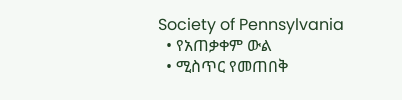Society of Pennsylvania
  • የአጠቃቀም ውል
  • ሚስጥር የመጠበቅ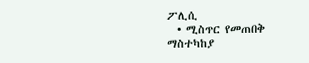ፖሊሲ
  • ሚስጥር የመጠበቅ ማስተካከያ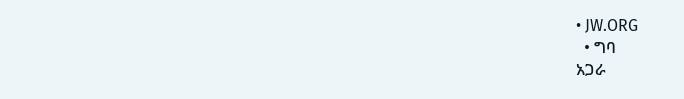• JW.ORG
  • ግባ
አጋራ